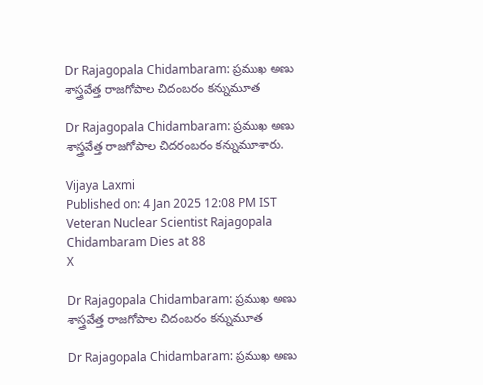Dr Rajagopala Chidambaram: ప్రముఖ అణు శాస్త్రవేత్త రాజగోపాల చిదంబరం కన్నుమూత

Dr Rajagopala Chidambaram: ప్రముఖ అణు శాస్త్రవేత్త రాజగోపాల చిదరంబరం కన్నుమూశారు.

Vijaya Laxmi
Published on: 4 Jan 2025 12:08 PM IST
Veteran Nuclear Scientist Rajagopala Chidambaram Dies at 88
X

Dr Rajagopala Chidambaram: ప్రముఖ అణు శాస్త్రవేత్త రాజగోపాల చిదంబరం కన్నుమూత

Dr Rajagopala Chidambaram: ప్రముఖ అణు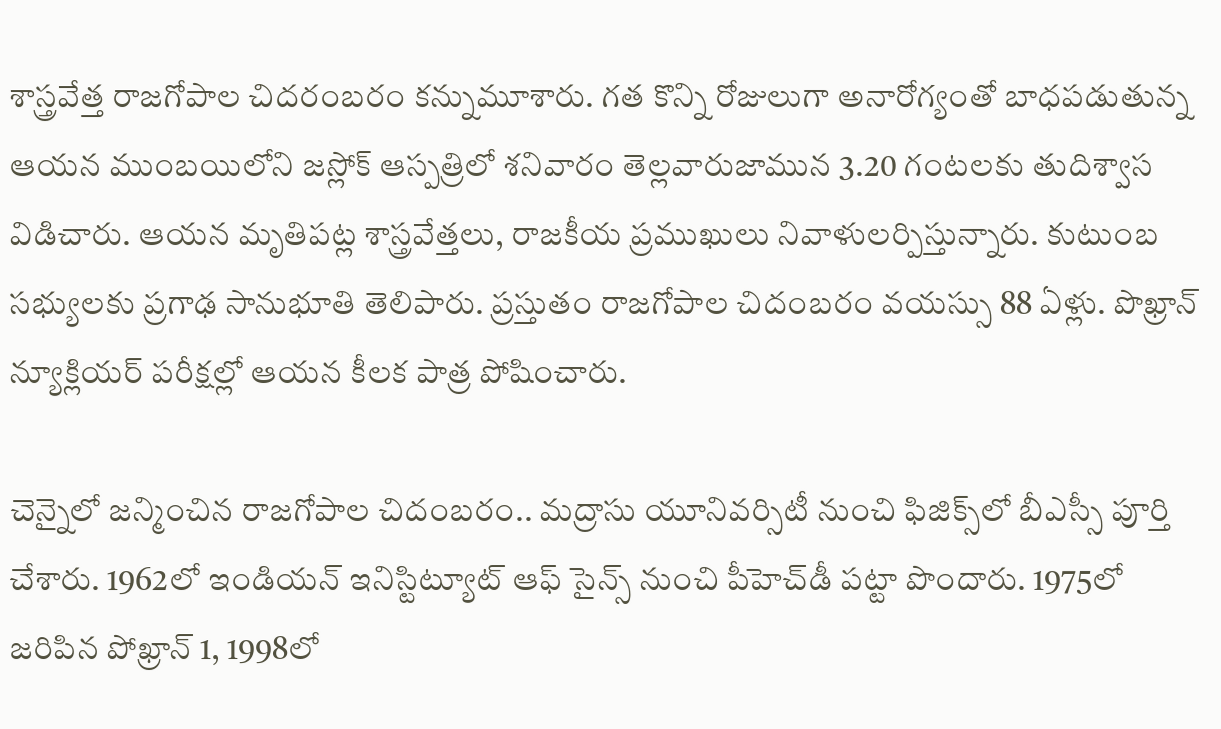శాస్త్రవేత్త రాజగోపాల చిదరంబరం కన్నుమూశారు. గత కొన్ని రోజులుగా అనారోగ్యంతో బాధపడుతున్న ఆయన ముంబయిలోని జస్లోక్ ఆస్పత్రిలో శనివారం తెల్లవారుజామున 3.20 గంటలకు తుదిశ్వాస విడిచారు. ఆయన మృతిపట్ల శాస్త్రవేత్తలు, రాజకీయ ప్రముఖులు నివాళులర్పిస్తున్నారు. కుటుంబ సభ్యులకు ప్రగాఢ సానుభూతి తెలిపారు. ప్రస్తుతం రాజగోపాల చిదంబరం వయస్సు 88 ఏళ్లు. పొఖ్రాన్ న్యూక్లియర్ పరీక్షల్లో ఆయన కీలక పాత్ర పోషించారు.

చెన్నైలో జన్మించిన రాజగోపాల చిదంబరం.. మద్రాసు యూనివర్సిటీ నుంచి ఫిజిక్స్‌లో బీఎస్సీ పూర్తి చేశారు. 1962లో ఇండియన్ ఇనిస్టిట్యూట్ ఆఫ్ సైన్స్ నుంచి పీహెచ్‌డీ పట్టా పొందారు. 1975లో జరిపిన పోఖ్రాన్ 1, 1998లో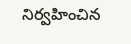నిర్వహించిన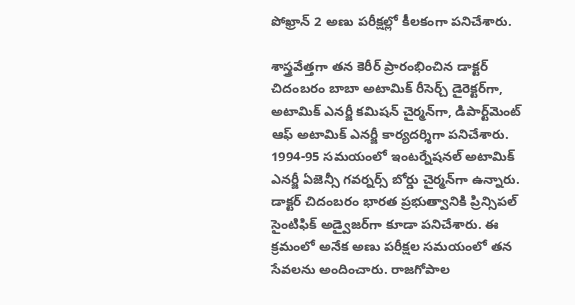పోఖ్రాన్ 2 అణు పరీక్షల్లో కీలకంగా పనిచేశారు.

శాస్త్రవేత్తగా తన కెరీర్ ప్రారంభించిన డాక్టర్ చిదంబరం బాబా అటామిక్ రీసెర్చ్ డైరెక్టర్‌గా, అటామిక్ ఎనర్జీ కమిషన్ చైర్మన్‌గా, డిపార్ట్‌మెంట్ ఆఫ్ అటామిక్ ఎనర్జీ కార్యదర్శిగా పనిచేశారు. 1994-95 సమయంలో ఇంటర్నేషనల్ అటామిక్ ఎనర్జీ ఏజెన్సీ గవర్నర్స్ బోర్డు చైర్మన్‌గా ఉన్నారు. డాక్టర్ చిదంబరం భారత ప్రభుత్వానికి ప్రిన్సిపల్ సైంటిఫిక్ అడ్వైజర్‌గా కూడా పనిచేశారు. ఈ క్రమంలో అనేక అణు పరీక్షల సమయంలో తన సేవలను అందించారు. రాజగోపాల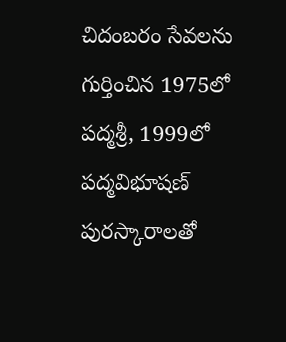చిదంబరం సేవలను గుర్తించిన 1975లో పద్మశ్రీ, 1999లో పద్మవిభూషణ్ పురస్కారాలతో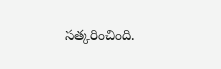సత్కరించింది.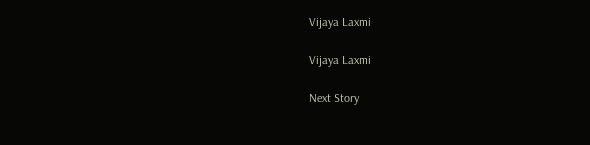Vijaya Laxmi

Vijaya Laxmi

Next Story